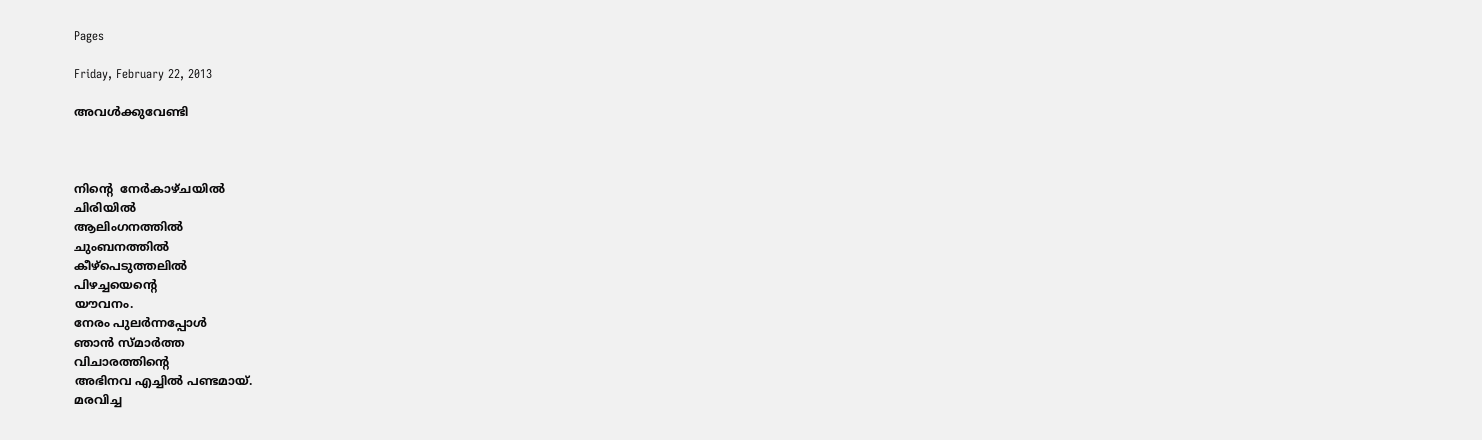Pages

Friday, February 22, 2013

അവള്‍ക്കുവേണ്ടി



നിന്‍റെ  നേര്‍കാഴ്ചയില്‍
ചിരിയില്‍
ആലിംഗനത്തില്‍
ചുംബനത്തില്‍
കീഴ്പെടുത്തലില്‍
പിഴച്ചയെന്‍റെ
യൗവനം.
നേരം പുലര്‍ന്നപ്പോള്‍
ഞാന്‍ സ്മാര്‍ത്ത
വിചാരത്തിന്‍റെ
അഭിനവ എച്ചില്‍ പണ്ടമായ്.
മരവിച്ച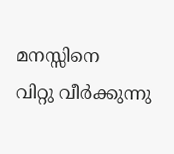മനസ്സിനെ
വിറ്റു വീര്‍ക്കുന്നു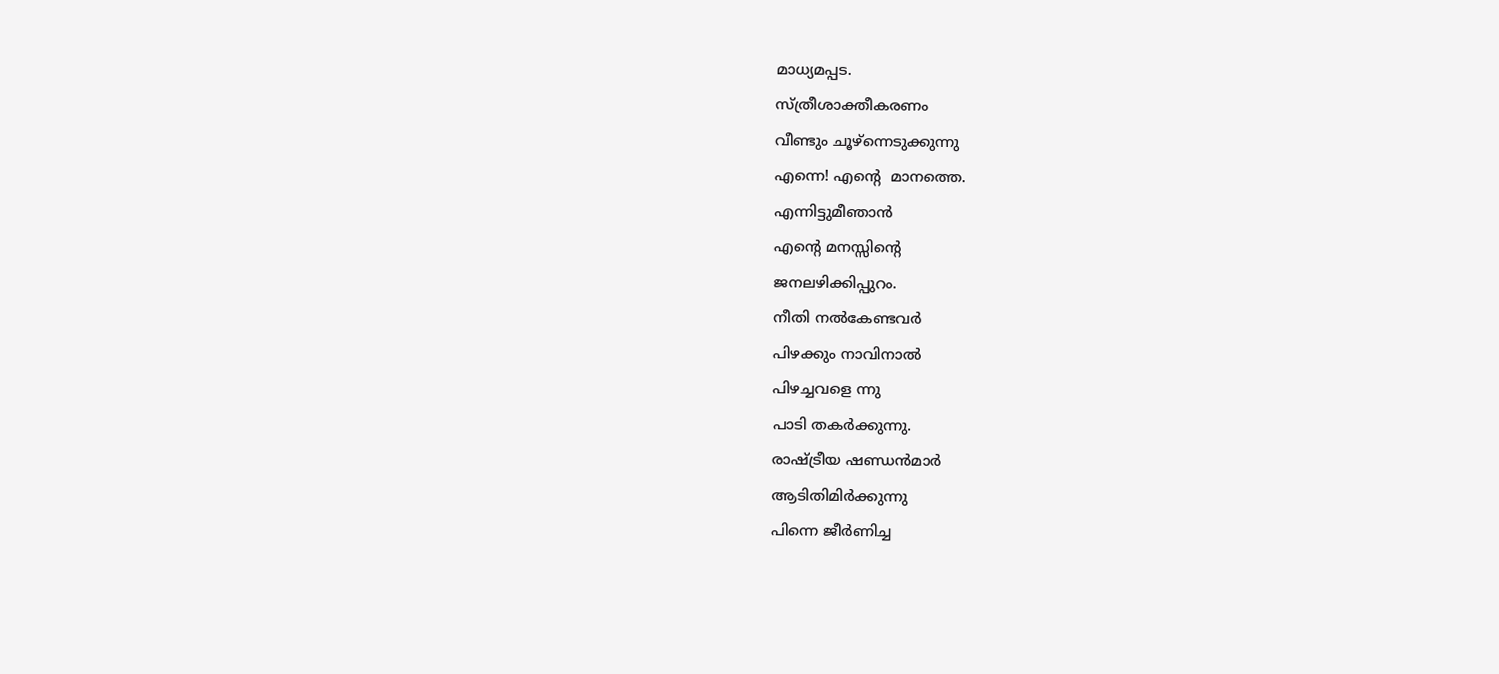മാധ്യമപ്പട.
സ്ത്രീശാക്തീകരണം
വീണ്ടും ചൂഴ്ന്നെടുക്കുന്നു
എന്നെ! എന്‍റെ  മാനത്തെ.
എന്നിട്ടുമീഞാന്‍
എന്‍റെ മനസ്സിന്‍റെ
ജനലഴിക്കിപ്പുറം.
നീതി നല്‍കേണ്ടവര്‍
പിഴക്കും നാവിനാല്‍
പിഴച്ചവളെ ന്നു
പാടി തകര്‍ക്കുന്നു.
രാഷ്ട്രീയ ഷണ്ഡന്‍മാര്‍
ആടിതിമിര്‍ക്കുന്നു
പിന്നെ ജീര്‍ണിച്ച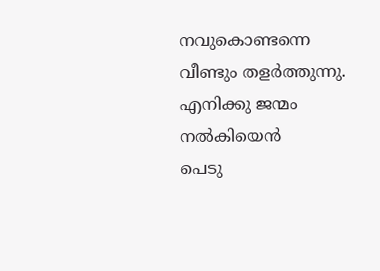നവുകൊണ്ടന്നെ
വീണ്ടും തളര്‍ത്തുന്നു.
എനിക്കു ജന്മം നല്‍കിയെന്‍
പെടു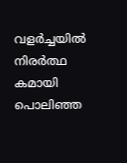വളര്‍ച്ചയില്‍
നിരര്‍ത്ഥ കമായി പൊലിഞ്ഞ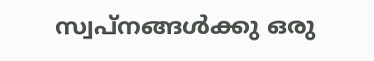സ്വപ്നങ്ങള്‍ക്കു ഒരു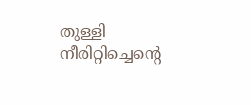തുള്ളി
നീരിറ്റിച്ചെന്‍റെ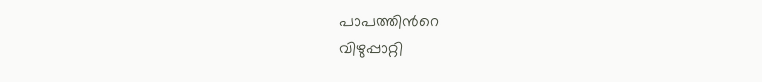പാപത്തിന്‍റെ
വിഴുപ്പാറ്റി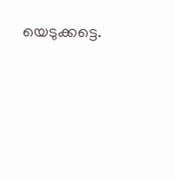യെടുക്കട്ടെ.